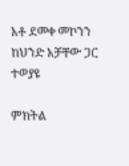አቶ ደመቀ መኮንን ከህንድ አቻቸው ጋር ተወያዩ

ምክትል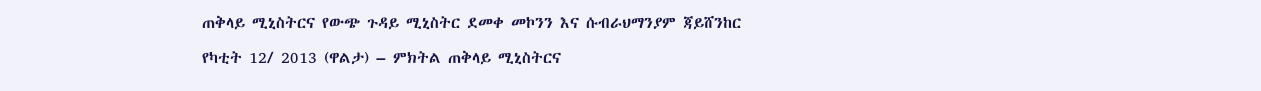ጠቅላይ ሚኒስትርና የውጭ ጉዳይ ሚኒስትር ደመቀ መኮንን እና ሱብራህማንያም ጃይሸንከር

የካቲት 12/ 2013 (ዋልታ) – ምክትል ጠቅላይ ሚኒስትርና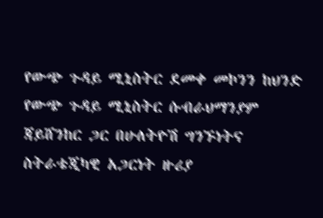የውጭ ጉዳይ ሚኒስትር ደመቀ መኮንን ከህንድ  የውጭ ጉዳይ ሚኒስትር ሱብራህማንያም ጃይሸንከር ጋር በሁለትዮሽ ግንኙነትና  ስትራቴጂካዊ አጋርነት ዙሪያ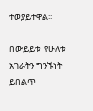ተወያይተዋል፡፡

በውይይቱ  የሁለቱ አገራትን ግንኙነት ይበልጥ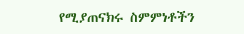የሚያጠናክሩ ስምምነቶችን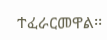ተፈራርመዋል፡፡